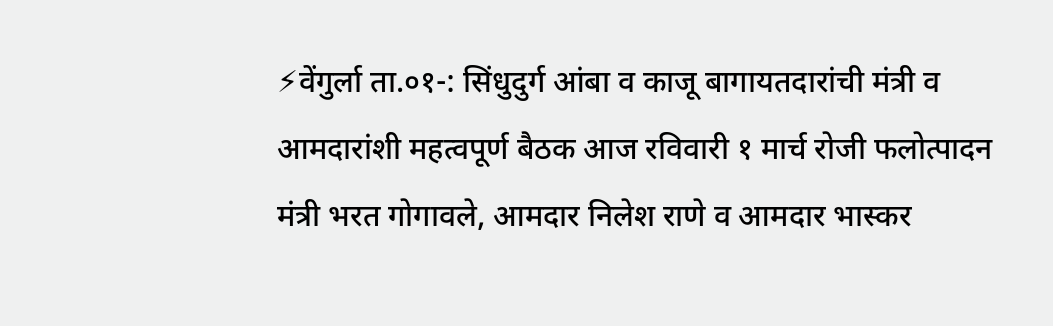⚡वेंगुर्ला ता.०१-: सिंधुदुर्ग आंबा व काजू बागायतदारांची मंत्री व आमदारांशी महत्वपूर्ण बैठक आज रविवारी १ मार्च रोजी फलोत्पादन मंत्री भरत गोगावले, आमदार निलेश राणे व आमदार भास्कर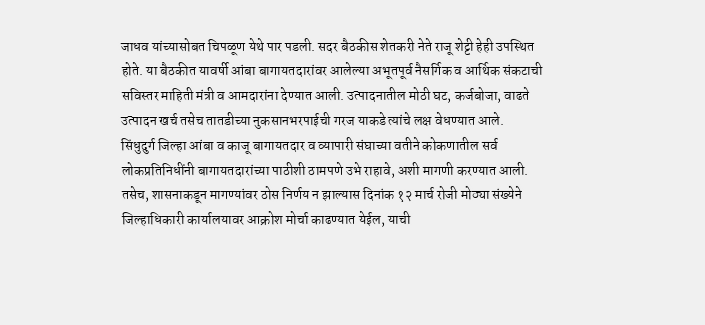जाधव यांच्यासोबत चिपळूण येथे पार पडली. सदर बैठकीस शेतकरी नेते राजू शेट्टी हेही उपस्थित होते. या बैठकीत यावर्षी आंबा बागायतदारांवर आलेल्या अभूतपूर्व नैसर्गिक व आर्थिक संकटाची सविस्तर माहिती मंत्री व आमदारांना देण्यात आली. उत्पादनातील मोठी घट, कर्जबोजा, वाढते उत्पादन खर्च तसेच तातडीच्या नुकसानभरपाईची गरज याकडे त्यांचे लक्ष वेधण्यात आले.
सिंधुदुर्ग जिल्हा आंबा व काजू बागायतदार व व्यापारी संघाच्या वतीने कोकणातील सर्व लोकप्रतिनिधींनी बागायतदारांच्या पाठीशी ठामपणे उभे राहावे, अशी मागणी करण्यात आली.
तसेच, शासनाकडून मागण्यांवर ठोस निर्णय न झाल्यास दिनांक १२ मार्च रोजी मोठ्या संख्येने जिल्हाधिकारी कार्यालयावर आक्रोश मोर्चा काढण्यात येईल, याची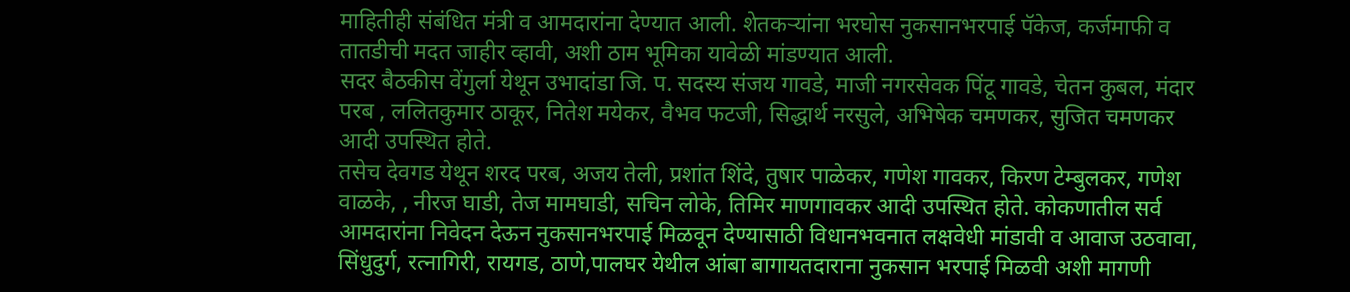माहितीही संबंधित मंत्री व आमदारांना देण्यात आली. शेतकऱ्यांना भरघोस नुकसानभरपाई पॅकेज, कर्जमाफी व तातडीची मदत जाहीर व्हावी, अशी ठाम भूमिका यावेळी मांडण्यात आली.
सदर बैठकीस वेंगुर्ला येथून उभादांडा जि. प. सदस्य संजय गावडे, माजी नगरसेवक पिंटू गावडे, चेतन कुबल, मंदार परब , ललितकुमार ठाकूर, नितेश मयेकर, वैभव फटजी, सिद्धार्थ नरसुले, अभिषेक चमणकर, सुजित चमणकर आदी उपस्थित होते.
तसेच देवगड येथून शरद परब, अजय तेली, प्रशांत शिंदे, तुषार पाळेकर, गणेश गावकर, किरण टेम्बुलकर, गणेश वाळके, , नीरज घाडी, तेज मामघाडी, सचिन लोके, तिमिर माणगावकर आदी उपस्थित होते. कोकणातील सर्व आमदारांना निवेदन देऊन नुकसानभरपाई मिळवून देण्यासाठी विधानभवनात लक्षवेधी मांडावी व आवाज उठवावा, सिंधुदुर्ग, रत्नागिरी, रायगड, ठाणे,पालघर येथील आंबा बागायतदाराना नुकसान भरपाई मिळवी अशी मागणी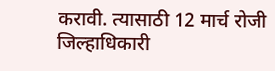करावी. त्यासाठी 12 मार्च रोजी जिल्हाधिकारी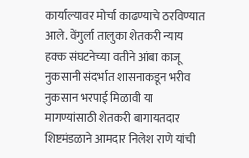कार्याल्यावर मोर्चा काढण्याचे ठरविण्यात आले. वेंगुर्ला तालुका शेतकरी न्याय हक्क संघटनेच्या वतीने आंबा काजू नुकसानी संदर्भात शासनाकडून भरीव नुकसान भरपाई मिळावी या मागण्यांसाठी शेतकरी बागायतदार शिष्टमंडळाने आमदार निलेश राणे यांची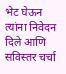भेट घेऊन त्यांना निवेदन दिले आणि सविस्तर चर्चा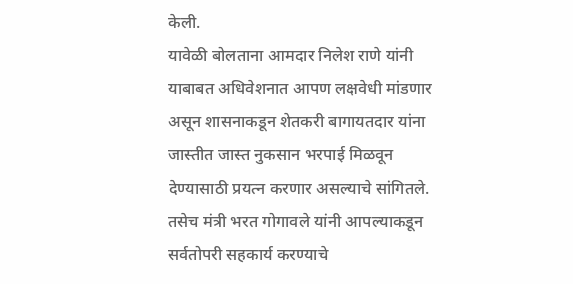केली.
यावेळी बोलताना आमदार निलेश राणे यांनी याबाबत अधिवेशनात आपण लक्षवेधी मांडणार असून शासनाकडून शेतकरी बागायतदार यांना जास्तीत जास्त नुकसान भरपाई मिळवून देण्यासाठी प्रयत्न करणार असल्याचे सांगितले. तसेच मंत्री भरत गोगावले यांनी आपल्याकडून सर्वतोपरी सहकार्य करण्याचे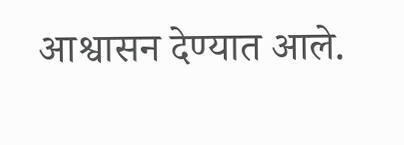आश्वासन देण्यात आले.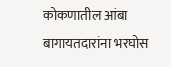कोकणातील आंबा बागायतदारांना भरघोस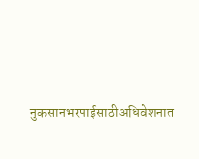नुकसानभरपाईसाठीअधिवेशनात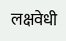लक्षवेधी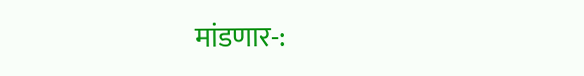मांडणार-: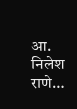आ. निलेश राणे…